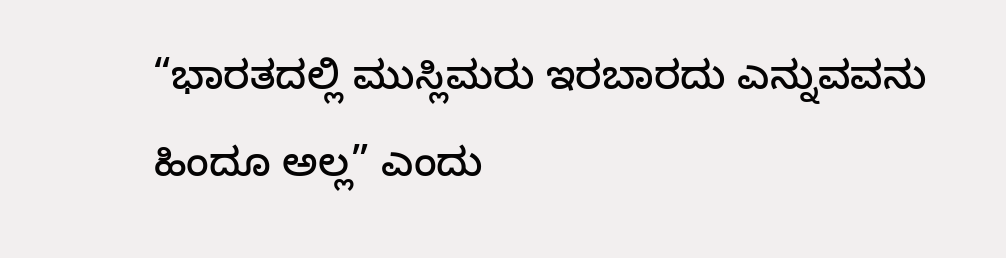“ಭಾರತದಲ್ಲಿ ಮುಸ್ಲಿಮರು ಇರಬಾರದು ಎನ್ನುವವನು ಹಿಂದೂ ಅಲ್ಲ” ಎಂದು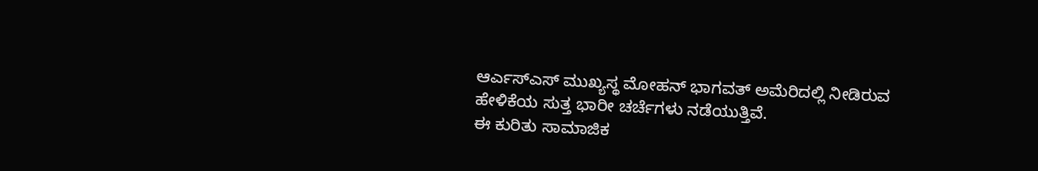ಆರ್ಎಸ್ಎಸ್ ಮುಖ್ಯಸ್ಥ ಮೋಹನ್ ಭಾಗವತ್ ಅಮೆರಿದಲ್ಲಿ ನೀಡಿರುವ ಹೇಳಿಕೆಯ ಸುತ್ತ ಭಾರೀ ಚರ್ಚೆಗಳು ನಡೆಯುತ್ತಿವೆ.
ಈ ಕುರಿತು ಸಾಮಾಜಿಕ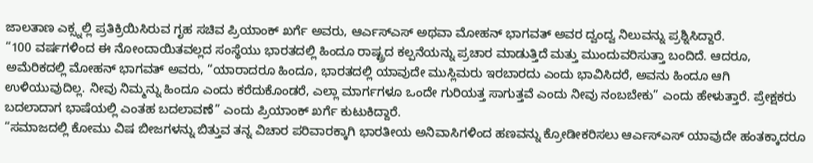ಜಾಲತಾಣ ಎಕ್ಸ್ನಲ್ಲಿ ಪ್ರತಿಕ್ರಿಯಿಸಿರುವ ಗೃಹ ಸಚಿವ ಪ್ರಿಯಾಂಕ್ ಖರ್ಗೆ ಅವರು, ಆರ್ಎಸ್ಎಸ್ ಅಥವಾ ಮೋಹನ್ ಭಾಗವತ್ ಅವರ ದ್ವಂದ್ವ ನಿಲುವನ್ನು ಪ್ರಶ್ನಿಸಿದ್ದಾರೆ.
“100 ವರ್ಷಗಳಿಂದ ಈ ನೋಂದಾಯಿತವಲ್ಲದ ಸಂಸ್ಥೆಯು ಭಾರತದಲ್ಲಿ ಹಿಂದೂ ರಾಷ್ಟ್ರದ ಕಲ್ಪನೆಯನ್ನು ಪ್ರಚಾರ ಮಾಡುತ್ತಿದೆ ಮತ್ತು ಮುಂದುವರಿಸುತ್ತಾ ಬಂದಿದೆ. ಆದರೂ, ಅಮೆರಿಕದಲ್ಲಿ ಮೋಹನ್ ಭಾಗವತ್ ಅವರು, “ಯಾರಾದರೂ ಹಿಂದೂ, ಭಾರತದಲ್ಲಿ ಯಾವುದೇ ಮುಸ್ಲಿಮರು ಇರಬಾರದು ಎಂದು ಭಾವಿಸಿದರೆ, ಅವನು ಹಿಂದೂ ಆಗಿ ಉಳಿಯುವುದಿಲ್ಲ. ನೀವು ನಿಮ್ಮನ್ನು ಹಿಂದೂ ಎಂದು ಕರೆದುಕೊಂಡರೆ, ಎಲ್ಲಾ ಮಾರ್ಗಗಳೂ ಒಂದೇ ಗುರಿಯತ್ತ ಸಾಗುತ್ತವೆ ಎಂದು ನೀವು ನಂಬಬೇಕು” ಎಂದು ಹೇಳುತ್ತಾರೆ. ಪ್ರೇಕ್ಷಕರು ಬದಲಾದಾಗ ಭಾಷೆಯಲ್ಲಿ ಎಂತಹ ಬದಲಾವಣೆ” ಎಂದು ಪ್ರಿಯಾಂಕ್ ಖರ್ಗೆ ಕುಟುಕಿದ್ದಾರೆ.
“ಸಮಾಜದಲ್ಲಿ ಕೋಮು ವಿಷ ಬೀಜಗಳನ್ನು ಬಿತ್ತುವ ತನ್ನ ವಿಚಾರ ಪರಿವಾರಕ್ಕಾಗಿ ಭಾರತೀಯ ಅನಿವಾಸಿಗಳಿಂದ ಹಣವನ್ನು ಕ್ರೋಡೀಕರಿಸಲು ಆರ್ಎಸ್ಎಸ್ ಯಾವುದೇ ಹಂತಕ್ಕಾದರೂ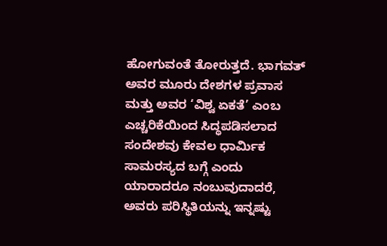ಹೋಗುವಂತೆ ತೋರುತ್ತದೆ. ಭಾಗವತ್ ಅವರ ಮೂರು ದೇಶಗಳ ಪ್ರವಾಸ ಮತ್ತು ಅವರ ‘ವಿಶ್ವ ಏಕತೆ’ ಎಂಬ ಎಚ್ಚರಿಕೆಯಿಂದ ಸಿದ್ಧಪಡಿಸಲಾದ ಸಂದೇಶವು ಕೇವಲ ಧಾರ್ಮಿಕ ಸಾಮರಸ್ಯದ ಬಗ್ಗೆ ಎಂದು ಯಾರಾದರೂ ನಂಬುವುದಾದರೆ, ಅವರು ಪರಿಸ್ಥಿತಿಯನ್ನು ಇನ್ನಷ್ಟು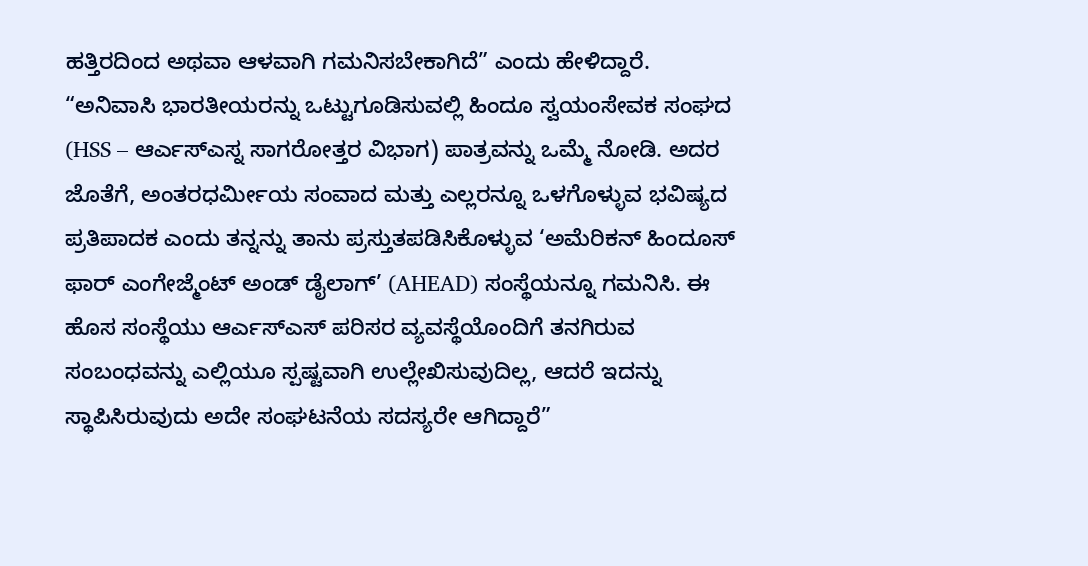ಹತ್ತಿರದಿಂದ ಅಥವಾ ಆಳವಾಗಿ ಗಮನಿಸಬೇಕಾಗಿದೆ” ಎಂದು ಹೇಳಿದ್ದಾರೆ.
“ಅನಿವಾಸಿ ಭಾರತೀಯರನ್ನು ಒಟ್ಟುಗೂಡಿಸುವಲ್ಲಿ ಹಿಂದೂ ಸ್ವಯಂಸೇವಕ ಸಂಘದ (HSS – ಆರ್ಎಸ್ಎಸ್ನ ಸಾಗರೋತ್ತರ ವಿಭಾಗ) ಪಾತ್ರವನ್ನು ಒಮ್ಮೆ ನೋಡಿ. ಅದರ ಜೊತೆಗೆ, ಅಂತರಧರ್ಮೀಯ ಸಂವಾದ ಮತ್ತು ಎಲ್ಲರನ್ನೂ ಒಳಗೊಳ್ಳುವ ಭವಿಷ್ಯದ ಪ್ರತಿಪಾದಕ ಎಂದು ತನ್ನನ್ನು ತಾನು ಪ್ರಸ್ತುತಪಡಿಸಿಕೊಳ್ಳುವ ‘ಅಮೆರಿಕನ್ ಹಿಂದೂಸ್ ಫಾರ್ ಎಂಗೇಜ್ಮೆಂಟ್ ಅಂಡ್ ಡೈಲಾಗ್’ (AHEAD) ಸಂಸ್ಥೆಯನ್ನೂ ಗಮನಿಸಿ. ಈ ಹೊಸ ಸಂಸ್ಥೆಯು ಆರ್ಎಸ್ಎಸ್ ಪರಿಸರ ವ್ಯವಸ್ಥೆಯೊಂದಿಗೆ ತನಗಿರುವ ಸಂಬಂಧವನ್ನು ಎಲ್ಲಿಯೂ ಸ್ಪಷ್ಟವಾಗಿ ಉಲ್ಲೇಖಿಸುವುದಿಲ್ಲ, ಆದರೆ ಇದನ್ನು ಸ್ಥಾಪಿಸಿರುವುದು ಅದೇ ಸಂಘಟನೆಯ ಸದಸ್ಯರೇ ಆಗಿದ್ದಾರೆ”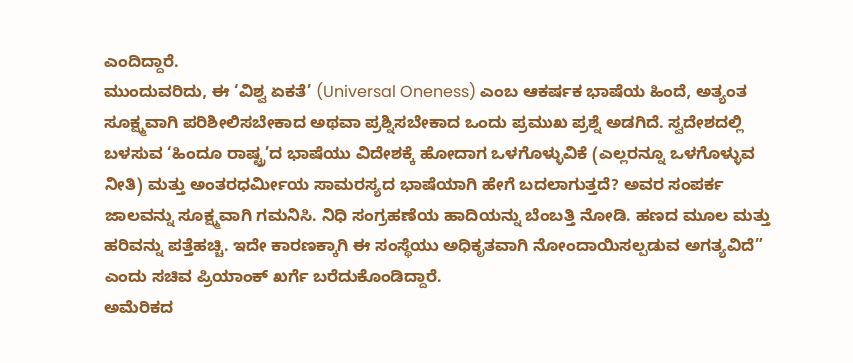ಎಂದಿದ್ದಾರೆ.
ಮುಂದುವರಿದು, ಈ ‘ವಿಶ್ವ ಏಕತೆ’ (Universal Oneness) ಎಂಬ ಆಕರ್ಷಕ ಭಾಷೆಯ ಹಿಂದೆ, ಅತ್ಯಂತ ಸೂಕ್ಷ್ಮವಾಗಿ ಪರಿಶೀಲಿಸಬೇಕಾದ ಅಥವಾ ಪ್ರಶ್ನಿಸಬೇಕಾದ ಒಂದು ಪ್ರಮುಖ ಪ್ರಶ್ನೆ ಅಡಗಿದೆ. ಸ್ವದೇಶದಲ್ಲಿ ಬಳಸುವ ‘ಹಿಂದೂ ರಾಷ್ಟ್ರ’ದ ಭಾಷೆಯು ವಿದೇಶಕ್ಕೆ ಹೋದಾಗ ಒಳಗೊಳ್ಳುವಿಕೆ (ಎಲ್ಲರನ್ನೂ ಒಳಗೊಳ್ಳುವ ನೀತಿ) ಮತ್ತು ಅಂತರಧರ್ಮೀಯ ಸಾಮರಸ್ಯದ ಭಾಷೆಯಾಗಿ ಹೇಗೆ ಬದಲಾಗುತ್ತದೆ? ಅವರ ಸಂಪರ್ಕ ಜಾಲವನ್ನು ಸೂಕ್ಷ್ಮವಾಗಿ ಗಮನಿಸಿ. ನಿಧಿ ಸಂಗ್ರಹಣೆಯ ಹಾದಿಯನ್ನು ಬೆಂಬತ್ತಿ ನೋಡಿ. ಹಣದ ಮೂಲ ಮತ್ತು ಹರಿವನ್ನು ಪತ್ತೆಹಚ್ಚಿ. ಇದೇ ಕಾರಣಕ್ಕಾಗಿ ಈ ಸಂಸ್ಥೆಯು ಅಧಿಕೃತವಾಗಿ ನೋಂದಾಯಿಸಲ್ಪಡುವ ಅಗತ್ಯವಿದೆ” ಎಂದು ಸಚಿವ ಪ್ರಿಯಾಂಕ್ ಖರ್ಗೆ ಬರೆದುಕೊಂಡಿದ್ದಾರೆ.
ಅಮೆರಿಕದ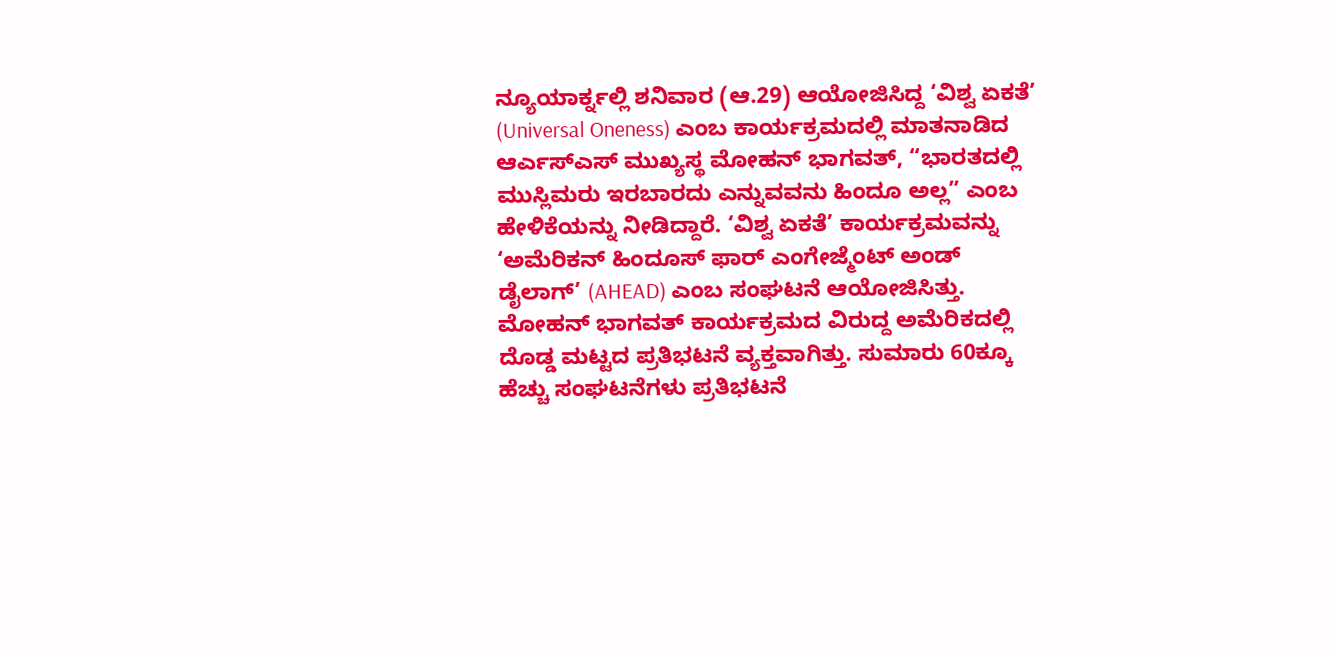ನ್ಯೂಯಾರ್ಕ್ನಲ್ಲಿ ಶನಿವಾರ (ಆ.29) ಆಯೋಜಿಸಿದ್ದ ‘ವಿಶ್ವ ಏಕತೆ’ (Universal Oneness) ಎಂಬ ಕಾರ್ಯಕ್ರಮದಲ್ಲಿ ಮಾತನಾಡಿದ ಆರ್ಎಸ್ಎಸ್ ಮುಖ್ಯಸ್ಥ ಮೋಹನ್ ಭಾಗವತ್, “ಭಾರತದಲ್ಲಿ ಮುಸ್ಲಿಮರು ಇರಬಾರದು ಎನ್ನುವವನು ಹಿಂದೂ ಅಲ್ಲ” ಎಂಬ ಹೇಳಿಕೆಯನ್ನು ನೀಡಿದ್ದಾರೆ. ‘ವಿಶ್ವ ಏಕತೆ’ ಕಾರ್ಯಕ್ರಮವನ್ನು ‘ಅಮೆರಿಕನ್ ಹಿಂದೂಸ್ ಫಾರ್ ಎಂಗೇಜ್ಮೆಂಟ್ ಅಂಡ್ ಡೈಲಾಗ್’ (AHEAD) ಎಂಬ ಸಂಘಟನೆ ಆಯೋಜಿಸಿತ್ತು.
ಮೋಹನ್ ಭಾಗವತ್ ಕಾರ್ಯಕ್ರಮದ ವಿರುದ್ದ ಅಮೆರಿಕದಲ್ಲಿ ದೊಡ್ಡ ಮಟ್ಟದ ಪ್ರತಿಭಟನೆ ವ್ಯಕ್ತವಾಗಿತ್ತು. ಸುಮಾರು 60ಕ್ಕೂ ಹೆಚ್ಚು ಸಂಘಟನೆಗಳು ಪ್ರತಿಭಟನೆ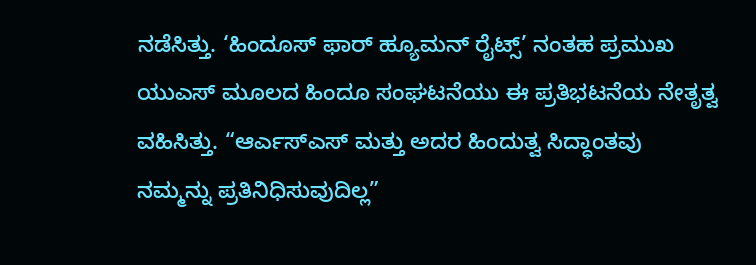ನಡೆಸಿತ್ತು. ‘ಹಿಂದೂಸ್ ಫಾರ್ ಹ್ಯೂಮನ್ ರೈಟ್ಸ್’ ನಂತಹ ಪ್ರಮುಖ ಯುಎಸ್ ಮೂಲದ ಹಿಂದೂ ಸಂಘಟನೆಯು ಈ ಪ್ರತಿಭಟನೆಯ ನೇತೃತ್ವ ವಹಿಸಿತ್ತು. “ಆರ್ಎಸ್ಎಸ್ ಮತ್ತು ಅದರ ಹಿಂದುತ್ವ ಸಿದ್ಧಾಂತವು ನಮ್ಮನ್ನು ಪ್ರತಿನಿಧಿಸುವುದಿಲ್ಲ”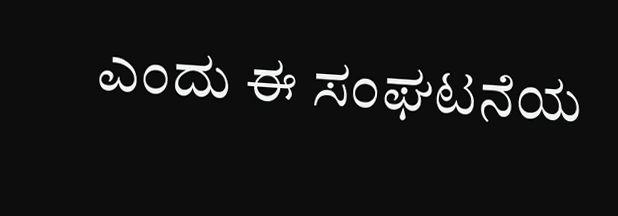ಎಂದು ಈ ಸಂಘಟನೆಯ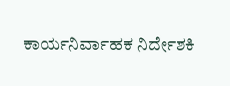ಕಾರ್ಯನಿರ್ವಾಹಕ ನಿರ್ದೇಶಕಿ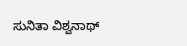ಸುನಿತಾ ವಿಶ್ವನಾಥ್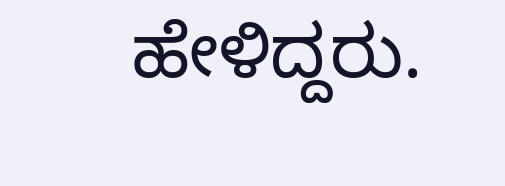ಹೇಳಿದ್ದರು.